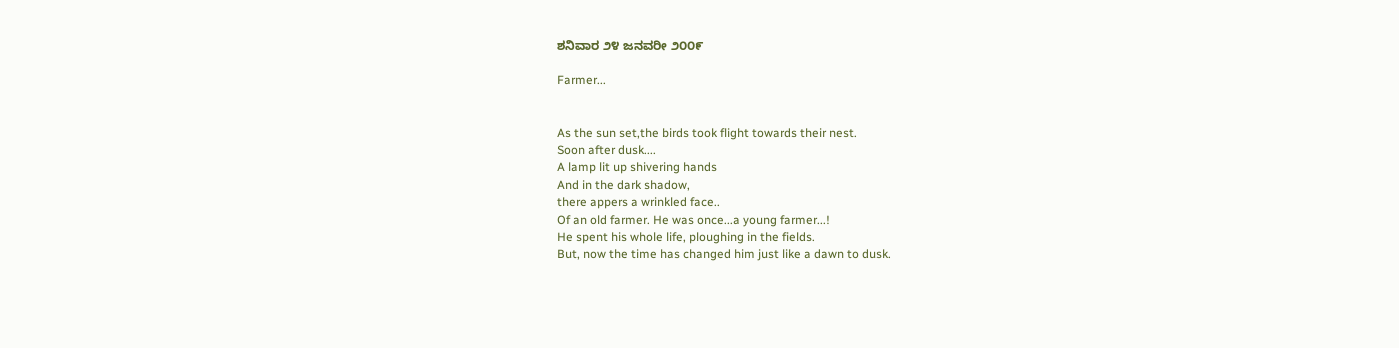ಶನಿವಾರ ೨೪ ಜನವರೀ ೨೦೦೯

Farmer...


As the sun set,the birds took flight towards their nest.
Soon after dusk....
A lamp lit up shivering hands
And in the dark shadow,
there appers a wrinkled face..
Of an old farmer. He was once...a young farmer...!
He spent his whole life, ploughing in the fields.
But, now the time has changed him just like a dawn to dusk.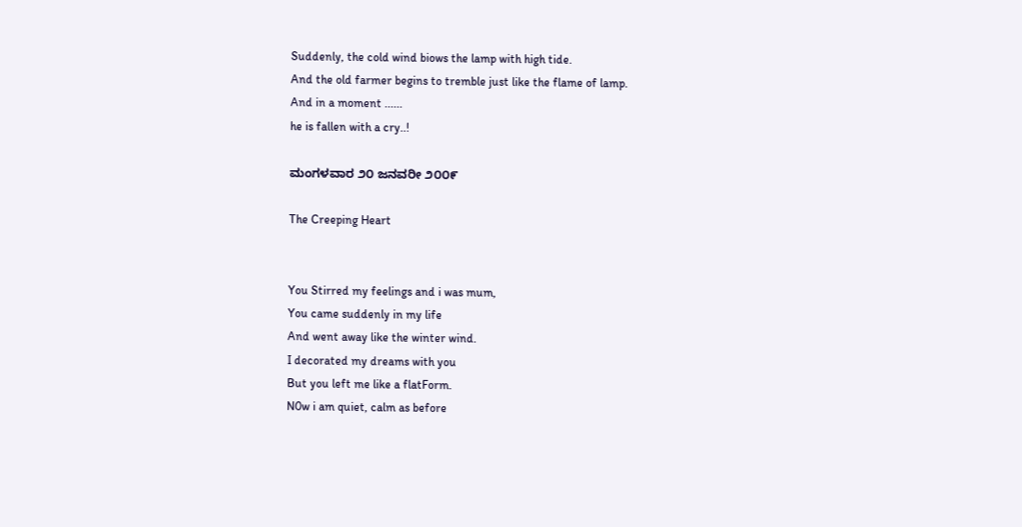Suddenly, the cold wind biows the lamp with high tide.
And the old farmer begins to tremble just like the flame of lamp.
And in a moment ......
he is fallen with a cry..!

ಮಂಗಳವಾರ ೨೦ ಜನವರೀ ೨೦೦೯

The Creeping Heart


You Stirred my feelings and i was mum,
You came suddenly in my life
And went away like the winter wind.
I decorated my dreams with you
But you left me like a flatForm.
N0w i am quiet, calm as before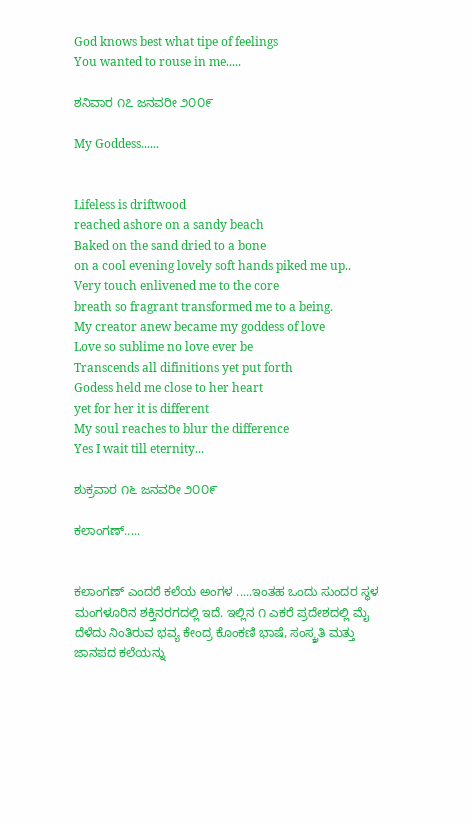God knows best what tipe of feelings
You wanted to rouse in me.....

ಶನಿವಾರ ೧೭ ಜನವರೀ ೨೦೦೯

My Goddess......


Lifeless is driftwood
reached ashore on a sandy beach
Baked on the sand dried to a bone
on a cool evening lovely soft hands piked me up..
Very touch enlivened me to the core
breath so fragrant transformed me to a being.
My creator anew became my goddess of love
Love so sublime no love ever be
Transcends all difinitions yet put forth
Godess held me close to her heart
yet for her it is different
My soul reaches to blur the difference
Yes I wait till eternity...

ಶುಕ್ರವಾರ ೧೬ ಜನವರೀ ೨೦೦೯

ಕಲಾಂಗಣ್.....


ಕಲಾಂಗಣ್ ಎಂದರೆ ಕಲೆಯ ಅಂಗಳ .....ಇಂತಹ ಒಂದು ಸುಂದರ ಸ್ಥಳ ಮಂಗಳೂರಿನ ಶಕ್ತಿನರಗದಲ್ಲಿ ಇದೆ. ಇಲ್ಲಿನ ೧ ಎಕರೆ ಪ್ರದೇಶದಲ್ಲಿ ಮೈ ದೆಳೆದು ನಿಂತಿರುವ ಭವ್ಯ ಕೇಂದ್ರ ಕೊಂಕಣಿ ಭಾಷೆ, ಸಂಸ್ಕ್ರತಿ ಮತ್ತು ಜಾನಪದ ಕಲೆಯನ್ನು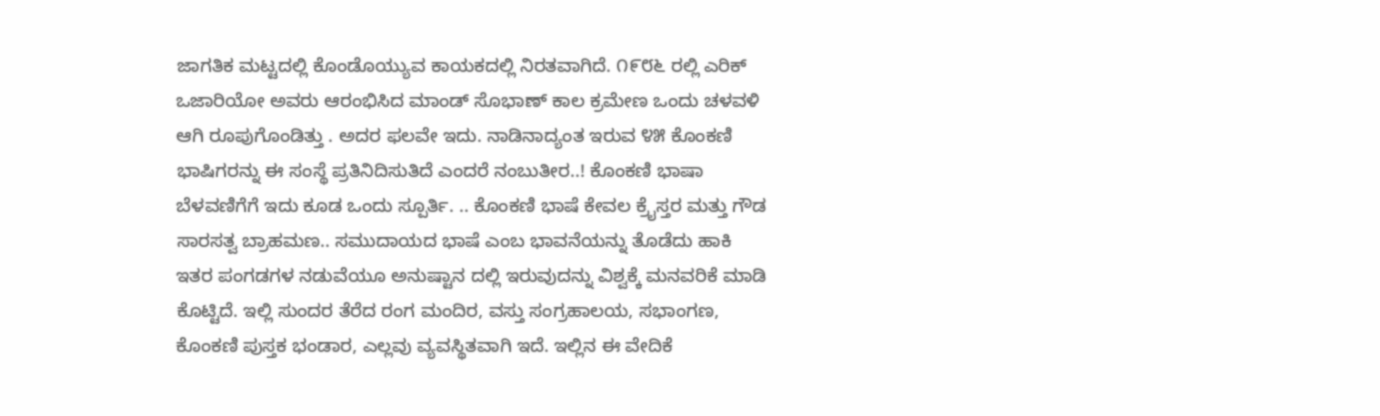ಜಾಗತಿಕ ಮಟ್ಟದಲ್ಲಿ ಕೊಂಡೊಯ್ಯುವ ಕಾಯಕದಲ್ಲಿ ನಿರತವಾಗಿದೆ. ೧೯೮೬ ರಲ್ಲಿ ಎರಿಕ್ ಒಜಾರಿಯೋ ಅವರು ಆರಂಭಿಸಿದ ಮಾಂಡ್ ಸೊಭಾಣ್ ಕಾಲ ಕ್ರಮೇಣ ಒಂದು ಚಳವಳಿ ಆಗಿ ರೂಪುಗೊಂಡಿತ್ತು . ಅದರ ಫಲವೇ ಇದು. ನಾಡಿನಾದ್ಯಂತ ಇರುವ ೪೫ ಕೊಂಕಣಿ ಭಾಷಿಗರನ್ನು ಈ ಸಂಸ್ಥೆ ಪ್ರತಿನಿದಿಸುತಿದೆ ಎಂದರೆ ನಂಬುತೀರ..! ಕೊಂಕಣಿ ಭಾಷಾ ಬೆಳವಣಿಗೆಗೆ ಇದು ಕೂಡ ಒಂದು ಸ್ಪೂರ್ತಿ. .. ಕೊಂಕಣಿ ಭಾಷೆ ಕೇವಲ ಕ್ರೈಸ್ತರ ಮತ್ತು ಗೌಡ ಸಾರಸತ್ವ ಬ್ರಾಹಮಣ.. ಸಮುದಾಯದ ಭಾಷೆ ಎಂಬ ಭಾವನೆಯನ್ನು ತೊಡೆದು ಹಾಕಿ ಇತರ ಪಂಗಡಗಳ ನಡುವೆಯೂ ಅನುಷ್ಟಾನ ದಲ್ಲಿ ಇರುವುದನ್ನು ವಿಶ್ವಕ್ಕೆ ಮನವರಿಕೆ ಮಾಡಿ ಕೊಟ್ಟಿದೆ. ಇಲ್ಲಿ ಸುಂದರ ತೆರೆದ ರಂಗ ಮಂದಿರ, ವಸ್ತು ಸಂಗ್ರಹಾಲಯ, ಸಭಾಂಗಣ, ಕೊಂಕಣಿ ಪುಸ್ತಕ ಭಂಡಾರ, ಎಲ್ಲವು ವ್ಯವಸ್ಥಿತವಾಗಿ ಇದೆ. ಇಲ್ಲಿನ ಈ ವೇದಿಕೆ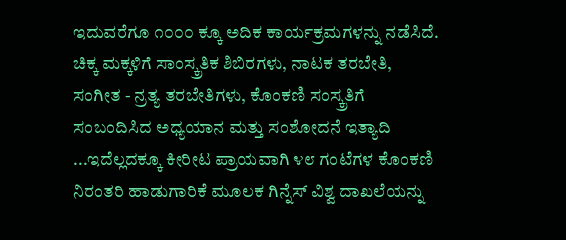ಇದುವರೆಗೂ ೧೦೦೦ ಕ್ಕೂ ಅದಿಕ ಕಾರ್ಯಕ್ರಮಗಳನ್ನು ನಡೆಸಿದೆ. ಚಿಕ್ಕ ಮಕ್ಕಳಿಗೆ ಸಾಂಸ್ಕ್ರತಿಕ ಶಿಬಿರಗಳು, ನಾಟಕ ತರಬೇತಿ, ಸಂಗೀತ - ನ್ರತ್ಯ ತರಬೇತಿಗಳು, ಕೊಂಕಣಿ ಸಂಸ್ಕ್ರತಿಗೆ ಸಂಬಂದಿಸಿದ ಅಧ್ಯಯಾನ ಮತ್ತು ಸಂಶೋದನೆ ಇತ್ಯಾದಿ ...ಇದೆಲ್ಲದಕ್ಕೂ ಕೀರೀಟ ಪ್ರಾಯವಾಗಿ ೪೮ ಗಂಟೆಗಳ ಕೊಂಕಣಿ ನಿರಂತರಿ ಹಾಡುಗಾರಿಕೆ ಮೂಲಕ ಗಿನ್ನೆಸ್ ವಿಶ್ವ ದಾಖಲೆಯನ್ನು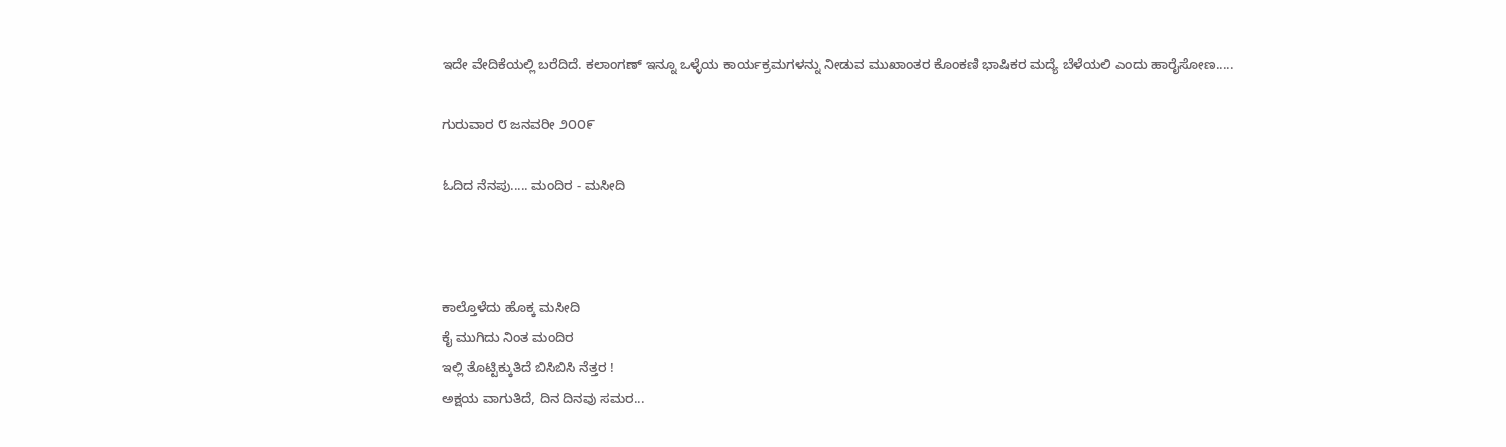ಇದೇ ವೇದಿಕೆಯಲ್ಲಿ ಬರೆದಿದೆ. ಕಲಾಂಗಣ್ ಇನ್ನೂ ಒಳ್ಳೆಯ ಕಾರ್ಯಕ್ರಮಗಳನ್ನು ನೀಡುವ ಮುಖಾಂತರ ಕೊಂಕಣಿ ಭಾಷಿಕರ ಮದ್ಯೆ ಬೆಳೆಯಲಿ ಎಂದು ಹಾರೈಸೋಣ.....

ಗುರುವಾರ ೮ ಜನವರೀ ೨೦೦೯

ಓದಿದ ನೆನಪು..... ಮಂದಿರ - ಮಸೀದಿ



ಕಾಲ್ತೊಳೆದು ಹೊಕ್ಕ ಮಸೀದಿ
ಕೈ ಮುಗಿದು ನಿಂತ ಮಂದಿರ
ಇಲ್ಲಿ ತೊಟ್ಟಿಕ್ಕುತಿದೆ ಬಿಸಿಬಿಸಿ ನೆತ್ತರ !
ಅಕ್ಷಯ ವಾಗುತಿದೆ, ದಿನ ದಿನವು ಸಮರ...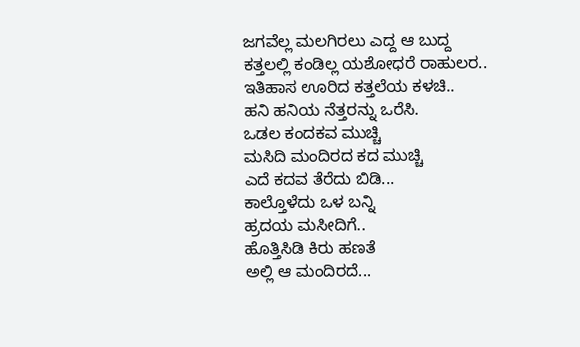ಜಗವೆಲ್ಲ ಮಲಗಿರಲು ಎದ್ದ ಆ ಬುದ್ದ
ಕತ್ತಲಲ್ಲಿ ಕಂಡಿಲ್ಲ ಯಶೋಧರೆ ರಾಹುಲರ..
ಇತಿಹಾಸ ಊರಿದ ಕತ್ತಲೆಯ ಕಳಚಿ..
ಹನಿ ಹನಿಯ ನೆತ್ತರನ್ನು ಒರೆಸಿ.
ಒಡಲ ಕಂದಕವ ಮುಚ್ಚಿ
ಮಸಿದಿ ಮಂದಿರದ ಕದ ಮುಚ್ಚಿ
ಎದೆ ಕದವ ತೆರೆದು ಬಿಡಿ...
ಕಾಲ್ತೊಳೆದು ಒಳ ಬನ್ನಿ
ಹ್ರದಯ ಮಸೀದಿಗೆ..
ಹೊತ್ತಿಸಿಡಿ ಕಿರು ಹಣತೆ
ಅಲ್ಲಿ ಆ ಮಂದಿರದೆ...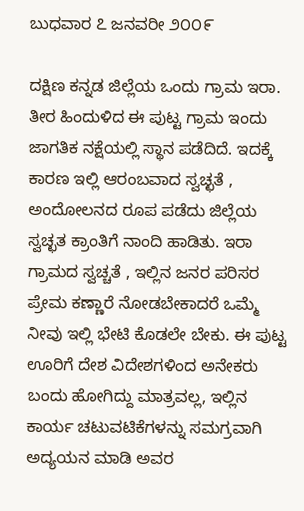ಬುಧವಾರ ೭ ಜನವರೀ ೨೦೦೯

ದಕ್ಷಿಣ ಕನ್ನಡ ಜಿಲ್ಲೆಯ ಒಂದು ಗ್ರಾಮ ಇರಾ. ತೀರ ಹಿಂದುಳಿದ ಈ ಪುಟ್ಟ ಗ್ರಾಮ ಇಂದು ಜಾಗತಿಕ ನಕ್ಷೆಯಲ್ಲಿ ಸ್ಥಾನ ಪಡೆದಿದೆ. ಇದಕ್ಕೆ ಕಾರಣ ಇಲ್ಲಿ ಆರಂಬವಾದ ಸ್ವಚ್ಛತೆ , ಅಂದೋಲನದ ರೂಪ ಪಡೆದು ಜಿಲ್ಲೆಯ ಸ್ವಚ್ಛತ ಕ್ರಾಂತಿಗೆ ನಾಂದಿ ಹಾಡಿತು. ಇರಾ ಗ್ರಾಮದ ಸ್ವಚ್ಚತೆ , ಇಲ್ಲಿನ ಜನರ ಪರಿಸರ ಪ್ರೇಮ ಕಣ್ಣಾರೆ ನೋಡಬೇಕಾದರೆ ಒಮ್ಮೆ ನೀವು ಇಲ್ಲಿ ಭೇಟಿ ಕೊಡಲೇ ಬೇಕು. ಈ ಪುಟ್ಟ ಊರಿಗೆ ದೇಶ ವಿದೇಶಗಳಿಂದ ಅನೇಕರು ಬಂದು ಹೋಗಿದ್ದು ಮಾತ್ರವಲ್ಲ, ಇಲ್ಲಿನ ಕಾರ್ಯ ಚಟುವಟಿಕೆಗಳನ್ನು ಸಮಗ್ರವಾಗಿ ಅದ್ಯಯನ ಮಾಡಿ ಅವರ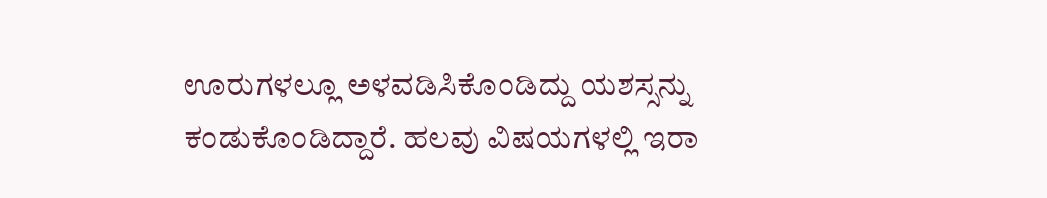ಊರುಗಳಲ್ಲೂ ಅಳವಡಿಸಿಕೊಂಡಿದ್ದು ಯಶಸ್ಸನ್ನು ಕಂಡುಕೊಂಡಿದ್ದಾರೆ. ಹಲವು ವಿಷಯಗಳಲ್ಲಿ ಇರಾ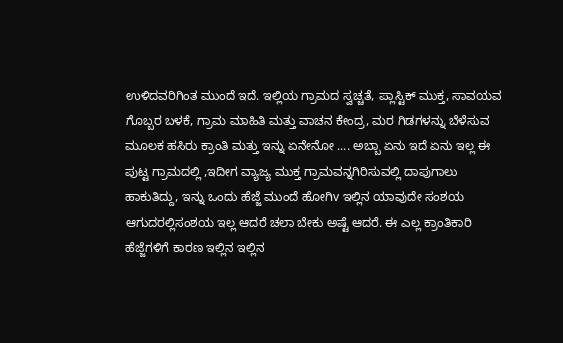ಉಳಿದವರಿಗಿಂತ ಮುಂದೆ ಇದೆ. ಇಲ್ಲಿಯ ಗ್ರಾಮದ ಸ್ವಚ್ಚತೆ, ಪ್ಲಾಸ್ಟಿಕ್ ಮುಕ್ತ, ಸಾವಯವ ಗೊಬ್ಬರ ಬಳಕೆ, ಗ್ರಾಮ ಮಾಹಿತಿ ಮತ್ತು ವಾಚನ ಕೇಂದ್ರ, ಮರ ಗಿಡಗಳನ್ನು ಬೆಳೆಸುವ ಮೂಲಕ ಹಸಿರು ಕ್ರಾಂತಿ ಮತ್ತು ಇನ್ನು ಏನೇನೋ .... ಅಬ್ಬಾ ಏನು ಇದೆ ಏನು ಇಲ್ಲ ಈ ಪುಟ್ಟ ಗ್ರಾಮದಲ್ಲಿ ,ಇದೀಗ ವ್ಯಾಜ್ಯ ಮುಕ್ತ ಗ್ರಾಮವನ್ನಗಿರಿಸುವಲ್ಲಿ ದಾಪುಗಾಲು ಹಾಕುತಿದ್ದು, ಇನ್ನು ಒಂದು ಹೆಜ್ಜೆ ಮುಂದೆ ಹೋಗಿv ಇಲ್ಲಿನ ಯಾವುದೇ ಸಂಶಯ ಆಗುದರಲ್ಲಿಸಂಶಯ ಇಲ್ಲ ಆದರೆ ಚಲಾ ಬೇಕು ಅಷ್ಟೆ ಆದರೆ. ಈ ಎಲ್ಲ ಕ್ರಾಂತಿಕಾರಿ ಹೆಜ್ಜೆಗಳಿಗೆ ಕಾರಣ ಇಲ್ಲಿನ ಇಲ್ಲಿನ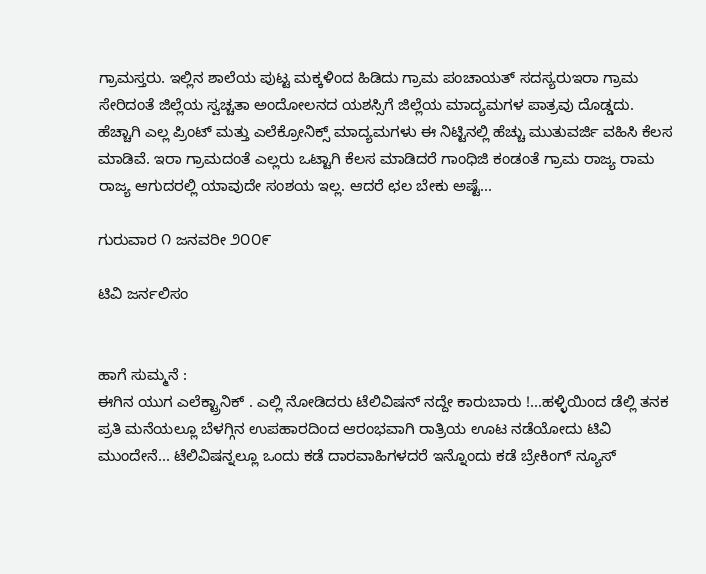ಗ್ರಾಮಸ್ತರು. ಇಲ್ಲಿನ ಶಾಲೆಯ ಪುಟ್ಟ ಮಕ್ಕಳಿಂದ ಹಿಡಿದು ಗ್ರಾಮ ಪಂಚಾಯತ್ ಸದಸ್ಯರುಇರಾ ಗ್ರಾಮ ಸೇರಿದಂತೆ ಜಿಲ್ಲೆಯ ಸ್ವಚ್ಚತಾ ಅಂದೋಲನದ ಯಶಸ್ಸಿಗೆ ಜಿಲ್ಲೆಯ ಮಾದ್ಯಮಗಳ ಪಾತ್ರವು ದೊಡ್ಡದು. ಹೆಚ್ಚಾಗಿ ಎಲ್ಲ ಪ್ರಿಂಟ್ ಮತ್ತು ಎಲೆಕ್ರೋನಿಕ್ಸ್ ಮಾದ್ಯಮಗಳು ಈ ನಿಟ್ಟಿನಲ್ಲಿ ಹೆಚ್ಚು ಮುತುವರ್ಜಿ ವಹಿಸಿ ಕೆಲಸ ಮಾಡಿವೆ. ಇರಾ ಗ್ರಾಮದಂತೆ ಎಲ್ಲರು ಒಟ್ಟಾಗಿ ಕೆಲಸ ಮಾಡಿದರೆ ಗಾಂಧಿಜಿ ಕಂಡಂತೆ ಗ್ರಾಮ ರಾಜ್ಯ ರಾಮ ರಾಜ್ಯ ಆಗುದರಲ್ಲಿ ಯಾವುದೇ ಸಂಶಯ ಇಲ್ಲ. ಆದರೆ ಛಲ ಬೇಕು ಅಷ್ಟೆ...

ಗುರುವಾರ ೧ ಜನವರೀ ೨೦೦೯

ಟಿವಿ ಜರ್ನಲಿಸಂ


ಹಾಗೆ ಸುಮ್ಮನೆ :
ಈಗಿನ ಯುಗ ಎಲೆಕ್ಟ್ರಾನಿಕ್ . ಎಲ್ಲಿ ನೋಡಿದರು ಟೆಲಿವಿಷನ್ ನದ್ದೇ ಕಾರುಬಾರು !...ಹಳ್ಳಿಯಿಂದ ಡೆಲ್ಲಿ ತನಕ ಪ್ರತಿ ಮನೆಯಲ್ಲೂ ಬೆಳಗ್ಗಿನ ಉಪಹಾರದಿಂದ ಆರಂಭವಾಗಿ ರಾತ್ರಿಯ ಊಟ ನಡೆಯೋದು ಟಿವಿ ಮುಂದೇನೆ... ಟೆಲಿವಿಷನ್ನಲ್ಲೂ ಒಂದು ಕಡೆ ದಾರವಾಹಿಗಳದರೆ ಇನ್ನೊಂದು ಕಡೆ ಬ್ರೇಕಿಂಗ್ ನ್ಯೂಸ್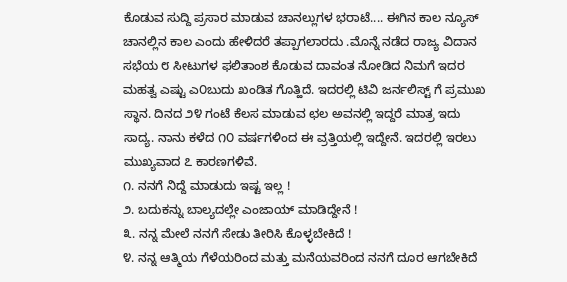ಕೊಡುವ ಸುದ್ದಿ ಪ್ರಸಾರ ಮಾಡುವ ಚಾನಲ್ಲುಗಳ ಭರಾಟೆ.... ಈಗಿನ ಕಾಲ ನ್ಯೂಸ್ ಚಾನಲ್ಲಿನ ಕಾಲ ಎಂದು ಹೇಳಿದರೆ ತಪ್ಪಾಗಲಾರದು .ಮೊನ್ನೆ ನಡೆದ ರಾಜ್ಯ ವಿದಾನ ಸಭೆಯ ೮ ಸೀಟುಗಳ ಫಲಿತಾಂಶ ಕೊಡುವ ದಾವಂತ ನೋಡಿದ ನಿಮಗೆ ಇದರ ಮಹತ್ವ ಎಷ್ಟು ಎ೦ಬುದು ಖಂಡಿತ ಗೊತ್ಹಿದೆ. ಇದರಲ್ಲಿ ಟಿವಿ ಜರ್ನಲಿಸ್ಟ್ ಗೆ ಪ್ರಮುಖ ಸ್ಥಾನ. ದಿನದ ೨೪ ಗಂಟೆ ಕೆಲಸ ಮಾಡುವ ಛಲ ಅವನಲ್ಲಿ ಇದ್ದರೆ ಮಾತ್ರ ಇದು ಸಾದ್ಯ. ನಾನು ಕಳೆದ ೧೦ ವರ್ಷಗಳಿಂದ ಈ ವ್ರತ್ತಿಯಲ್ಲಿ ಇದ್ದೇನೆ. ಇದರಲ್ಲಿ ಇರಲು ಮುಖ್ಯವಾದ ೭ ಕಾರಣಗಳಿವೆ.
೧. ನನಗೆ ನಿದ್ದೆ ಮಾಡುದು ಇಷ್ಟ ಇಲ್ಲ !
೨. ಬದುಕನ್ನು ಬಾಲ್ಯದಲ್ಲೇ ಎಂಜಾಯ್ ಮಾಡಿದ್ದೇನೆ !
೩. ನನ್ನ ಮೇಲೆ ನನಗೆ ಸೇಡು ತೀರಿಸಿ ಕೊಳ್ಳಬೇಕಿದೆ !
೪. ನನ್ನ ಆತ್ಮಿಯ ಗೆಳೆಯರಿಂದ ಮತ್ತು ಮನೆಯವರಿಂದ ನನಗೆ ದೂರ ಆಗಬೇಕಿದೆ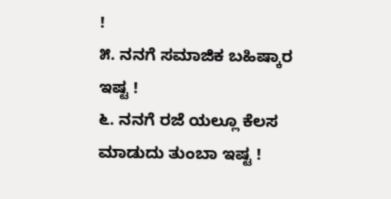!
೫. ನನಗೆ ಸಮಾಜಿಕ ಬಹಿಷ್ಕಾರ ಇಷ್ಟ !
೬. ನನಗೆ ರಜೆ ಯಲ್ಲೂ ಕೆಲಸ ಮಾಡುದು ತುಂಬಾ ಇಷ್ಟ !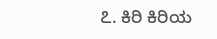೭. ಕಿರಿ ಕಿರಿಯ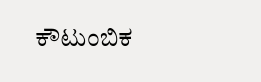ಕೌಟುಂಬಿಕ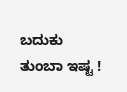ಬದುಕು ತುಂಬಾ ಇಷ್ಟ !